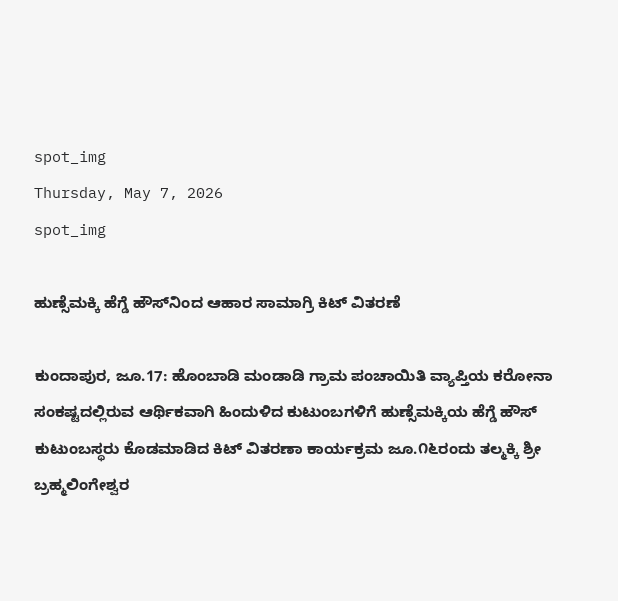spot_img
Thursday, May 7, 2026
spot_img

ಹುಣ್ಸೆಮಕ್ಕಿ ಹೆಗ್ಡೆ ಹೌಸ್‌ನಿಂದ ಆಹಾರ ಸಾಮಾಗ್ರಿ ಕಿಟ್ ವಿತರಣೆ

ಕುಂದಾಪುರ, ಜೂ.17: ಹೊಂಬಾಡಿ ಮಂಡಾಡಿ ಗ್ರಾಮ ಪಂಚಾಯಿತಿ ವ್ಯಾಪ್ತಿಯ ಕರೋನಾ ಸಂಕಷ್ಟದಲ್ಲಿರುವ ಆರ್ಥಿಕವಾಗಿ ಹಿಂದುಳಿದ ಕುಟುಂಬಗಳಿಗೆ ಹುಣ್ಸೆಮಕ್ಕಿಯ ಹೆಗ್ಡೆ ಹೌಸ್ ಕುಟುಂಬಸ್ಥರು ಕೊಡಮಾಡಿದ ಕಿಟ್ ವಿತರಣಾ ಕಾರ್ಯಕ್ರಮ ಜೂ.೧೬ರಂದು ತಲ್ಮಕ್ಕಿ ಶ್ರೀ ಬ್ರಹ್ಮಲಿಂಗೇಶ್ವರ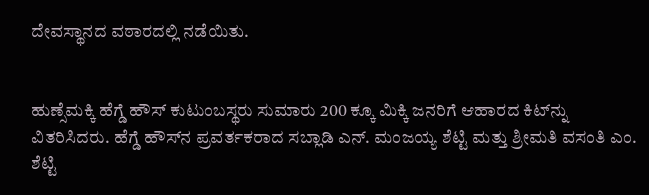ದೇವಸ್ಥಾನದ ವಠಾರದಲ್ಲಿ ನಡೆಯಿತು.


ಹುಣ್ಸೆಮಕ್ಕಿ ಹೆಗ್ಡೆ ಹೌಸ್ ಕುಟುಂಬಸ್ಥರು ಸುಮಾರು 200 ಕ್ಕೂ ಮಿಕ್ಕಿ ಜನರಿಗೆ ಆಹಾರದ ಕಿಟ್‌ನ್ನು ವಿತರಿಸಿದರು. ಹೆಗ್ಡೆ ಹೌಸ್‌ನ ಪ್ರವರ್ತಕರಾದ ಸಬ್ಲಾಡಿ ಎನ್. ಮಂಜಯ್ಯ ಶೆಟ್ಟಿ ಮತ್ತು ಶ್ರೀಮತಿ ವಸಂತಿ ಎಂ. ಶೆಟ್ಟಿ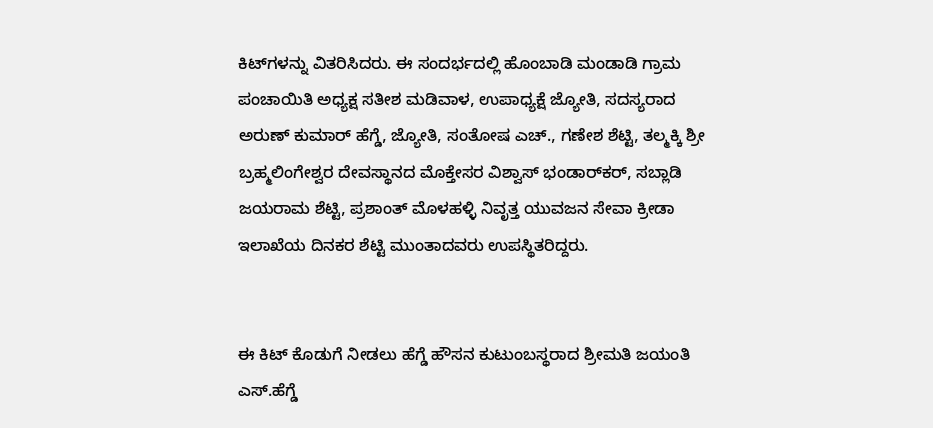ಕಿಟ್‌ಗಳನ್ನು ವಿತರಿಸಿದರು. ಈ ಸಂದರ್ಭದಲ್ಲಿ ಹೊಂಬಾಡಿ ಮಂಡಾಡಿ ಗ್ರಾಮ ಪಂಚಾಯಿತಿ ಅಧ್ಯಕ್ಷ ಸತೀಶ ಮಡಿವಾಳ, ಉಪಾಧ್ಯಕ್ಷೆ ಜ್ಯೋತಿ, ಸದಸ್ಯರಾದ ಅರುಣ್ ಕುಮಾರ್ ಹೆಗ್ಡೆ, ಜ್ಯೋತಿ, ಸಂತೋಷ ಎಚ್., ಗಣೇಶ ಶೆಟ್ಟಿ, ತಲ್ಮಕ್ಕಿ ಶ್ರೀ ಬ್ರಹ್ಮಲಿಂಗೇಶ್ವರ ದೇವಸ್ಥಾನದ ಮೊಕ್ತೇಸರ ವಿಶ್ವಾಸ್ ಭಂಡಾರ್‌ಕರ್, ಸಬ್ಲಾಡಿ ಜಯರಾಮ ಶೆಟ್ಟಿ, ಪ್ರಶಾಂತ್ ಮೊಳಹಳ್ಳಿ ನಿವೃತ್ತ ಯುವಜನ ಸೇವಾ ಕ್ರೀಡಾ ಇಲಾಖೆಯ ದಿನಕರ ಶೆಟ್ಟಿ ಮುಂತಾದವರು ಉಪಸ್ಥಿತರಿದ್ದರು.


ಈ ಕಿಟ್ ಕೊಡುಗೆ ನೀಡಲು ಹೆಗ್ಡೆ ಹೌಸನ ಕುಟುಂಬಸ್ಥರಾದ ಶ್ರೀಮತಿ ಜಯಂತಿ ಎಸ್.ಹೆಗ್ಡೆ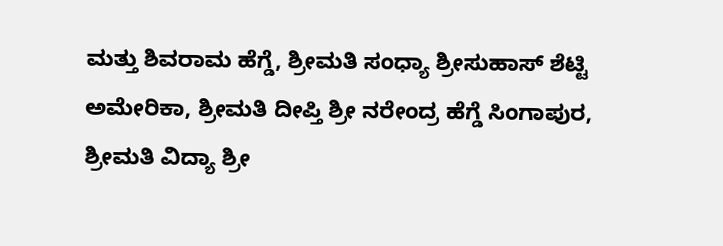ಮತ್ತು ಶಿವರಾಮ ಹೆಗ್ಡೆ, ಶ್ರೀಮತಿ ಸಂಧ್ಯಾ ಶ್ರೀಸುಹಾಸ್ ಶೆಟ್ಟಿ ಅಮೇರಿಕಾ, ಶ್ರೀಮತಿ ದೀಪ್ತಿ ಶ್ರೀ ನರೇಂದ್ರ ಹೆಗ್ಡೆ ಸಿಂಗಾಪುರ, ಶ್ರೀಮತಿ ವಿದ್ಯಾ ಶ್ರೀ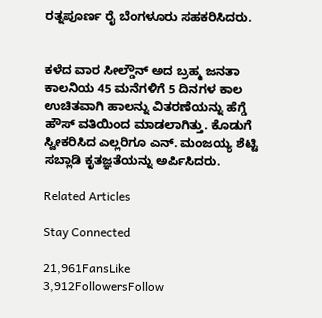ರತ್ನಪೂರ್ಣ ರೈ ಬೆಂಗಳೂರು ಸಹಕರಿಸಿದರು.


ಕಳೆದ ವಾರ ಸೀಲ್ಡೌನ್ ಅದ ಬ್ರಹ್ಮ ಜನತಾ ಕಾಲನಿಯ 45 ಮನೆಗಳಿಗೆ 5 ದಿನಗಳ ಕಾಲ ಉಚಿತವಾಗಿ ಹಾಲನ್ನು ವಿತರಣೆಯನ್ನು ಹೆಗ್ಡೆ ಹೌಸ್ ವತಿಯಿಂದ ಮಾಡಲಾಗಿತ್ತು. ಕೊಡುಗೆ ಸ್ವೀಕರಿಸಿದ ಎಲ್ಲರಿಗೂ ಎನ್. ಮಂಜಯ್ಯ ಶೆಟ್ಟಿ ಸಬ್ಲಾಡಿ ಕೃತಜ್ಞತೆಯನ್ನು ಅರ್ಪಿಸಿದರು.

Related Articles

Stay Connected

21,961FansLike
3,912FollowersFollow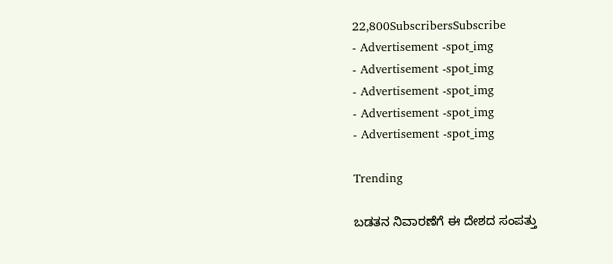22,800SubscribersSubscribe
- Advertisement -spot_img
- Advertisement -spot_img
- Advertisement -spot_img
- Advertisement -spot_img
- Advertisement -spot_img

Trending

ಬಡತನ ನಿವಾರಣೆಗೆ ಈ ದೇಶದ ಸಂಪತ್ತು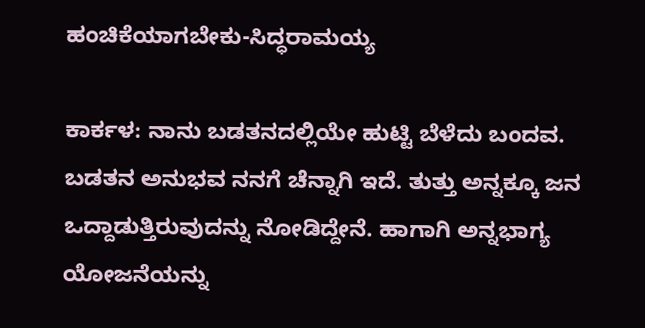ಹಂಚಿಕೆಯಾಗಬೇಕು-ಸಿದ್ಧರಾಮಯ್ಯ

ಕಾರ್ಕಳ: ನಾನು ಬಡತನದಲ್ಲಿಯೇ ಹುಟ್ಟಿ ಬೆಳೆದು ಬಂದವ. ಬಡತನ ಅನುಭವ ನನಗೆ ಚೆನ್ನಾಗಿ ಇದೆ. ತುತ್ತು ಅನ್ನಕ್ಕೂ ಜನ ಒದ್ದಾಡುತ್ತಿರುವುದನ್ನು ನೋಡಿದ್ದೇನೆ. ಹಾಗಾಗಿ ಅನ್ನಭಾಗ್ಯ ಯೋಜನೆಯನ್ನು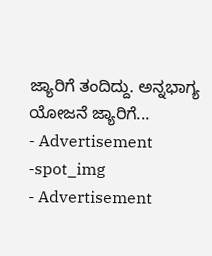ಜ್ಯಾರಿಗೆ ತಂದಿದ್ದು. ಅನ್ನಭಾಗ್ಯ ಯೋಜನೆ ಜ್ಯಾರಿಗೆ...
- Advertisement -spot_img
- Advertisement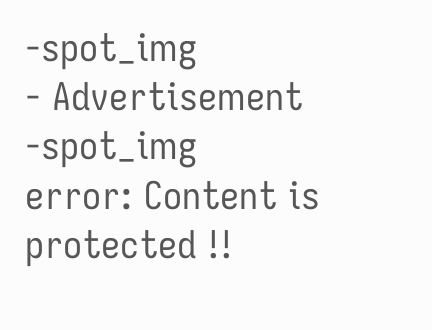-spot_img
- Advertisement -spot_img
error: Content is protected !!